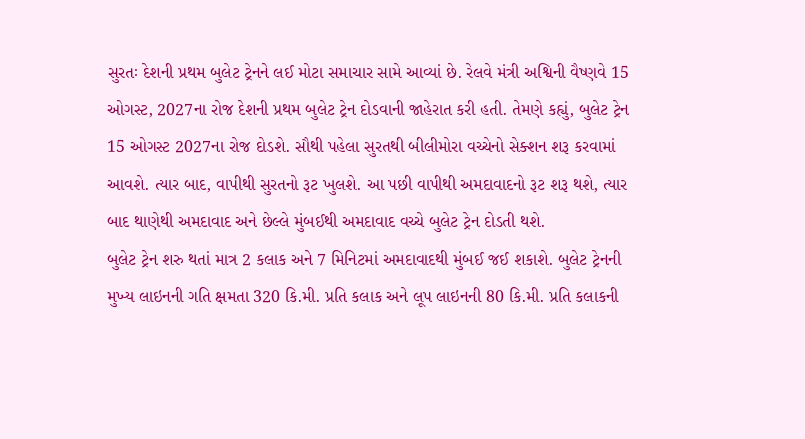સુરતઃ દેશની પ્રથમ બુલેટ ટ્રેનને લઈ મોટા સમાચાર સામે આવ્યાં છે. રેલવે મંત્રી અશ્વિની વૈષ્ણવે 15 ઓગસ્ટ, 2027ના રોજ દેશની પ્રથમ બુલેટ ટ્રેન દોડવાની જાહેરાત કરી હતી. તેમણે કહ્યું, બુલેટ ટ્રેન 15 ઓગસ્ટ 2027ના રોજ દોડશે. સૌથી પહેલા સુરતથી બીલીમોરા વચ્ચેનો સેક્શન શરૂ કરવામાં આવશે. ત્યાર બાદ, વાપીથી સુરતનો રૂટ ખુલશે. આ પછી વાપીથી અમદાવાદનો રૂટ શરૂ થશે, ત્યાર બાદ થાણેથી અમદાવાદ અને છેલ્લે મુંબઈથી અમદાવાદ વચ્ચે બુલેટ ટ્રેન દોડતી થશે.
બુલેટ ટ્રેન શરુ થતાં માત્ર 2 કલાક અને 7 મિનિટમાં અમદાવાદથી મુંબઈ જઈ શકાશે. બુલેટ ટ્રેનની મુખ્ય લાઇનની ગતિ ક્ષમતા 320 કિ.મી. પ્રતિ કલાક અને લૂપ લાઇનની 80 કિ.મી. પ્રતિ કલાકની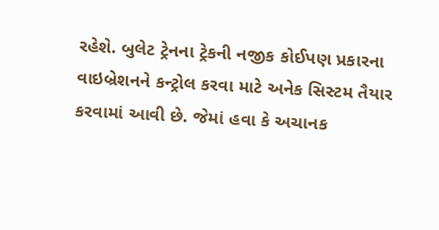રહેશે. બુલેટ ટ્રેનના ટ્રેકની નજીક કોઈપણ પ્રકારના વાઇબ્રેશનને કન્ટ્રોલ કરવા માટે અનેક સિસ્ટમ તૈયાર કરવામાં આવી છે. જેમાં હવા કે અચાનક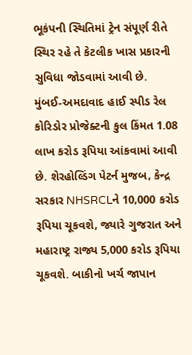ભૂકંપની સ્થિતિમાં ટ્રેન સંપૂર્ણ રીતે સ્થિર રહે તે કેટલીક ખાસ પ્રકારની સુવિધા જોડવામાં આવી છે.
મુંબઈ-અમદાવાદ હાઈ સ્પીડ રેલ કોરિડોર પ્રોજેક્ટની કુલ કિંમત 1.08 લાખ કરોડ રૂપિયા આંકવામાં આવી છે. શેરહોલ્ડિંગ પેટર્ન મુજબ, કેન્દ્ર સરકાર NHSRCLને 10,000 કરોડ રૂપિયા ચૂકવશે, જ્યારે ગુજરાત અને મહારાષ્ટ્ર રાજ્ય 5,000 કરોડ રૂપિયા ચૂકવશે. બાકીનો ખર્ચ જાપાન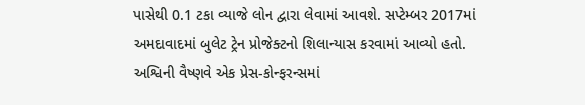પાસેથી 0.1 ટકા વ્યાજે લોન દ્વારા લેવામાં આવશે. સપ્ટેમ્બર 2017માં અમદાવાદમાં બુલેટ ટ્રેન પ્રોજેક્ટનો શિલાન્યાસ કરવામાં આવ્યો હતો.
અશ્વિની વૈષ્ણવે એક પ્રેસ-કોન્ફરન્સમાં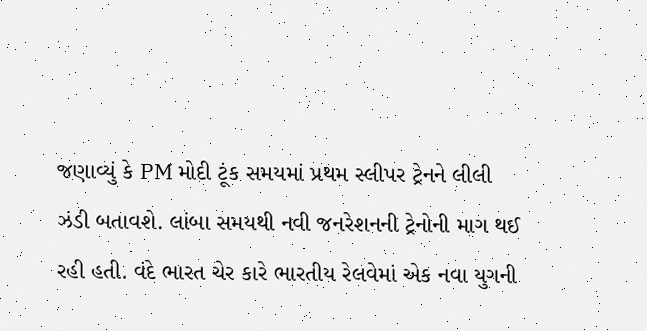જણાવ્યું કે PM મોદી ટૂંક સમયમાં પ્રથમ સ્લીપર ટ્રેનને લીલી ઝંડી બતાવશે. લાંબા સમયથી નવી જનરેશનની ટ્રેનોની માગ થઈ રહી હતી. વંદે ભારત ચેર કારે ભારતીય રેલવેમાં એક નવા યુગની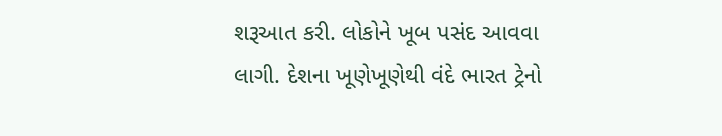શરૂઆત કરી. લોકોને ખૂબ પસંદ આવવા લાગી. દેશના ખૂણેખૂણેથી વંદે ભારત ટ્રેનો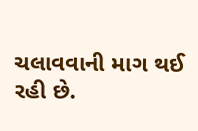ચલાવવાની માગ થઈ રહી છે.